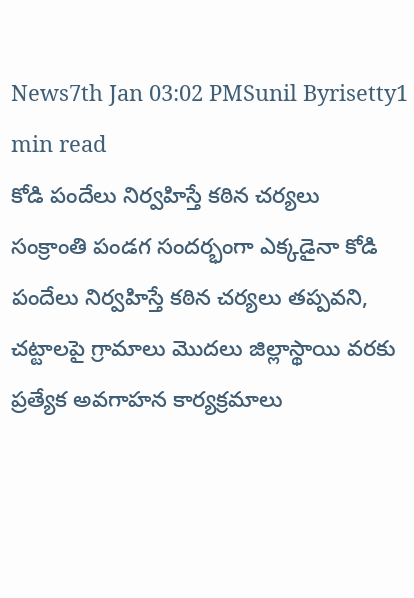News7th Jan 03:02 PMSunil Byrisetty1 min read
కోడి పందేలు నిర్వహిస్తే కఠిన చర్యలు
సంక్రాంతి పండగ సందర్భంగా ఎక్కడైనా కోడి పందేలు నిర్వహిస్తే కఠిన చర్యలు తప్పవని, చట్టాలపై గ్రామాలు మొదలు జిల్లాస్థాయి వరకు ప్రత్యేక అవగాహన కార్యక్రమాలు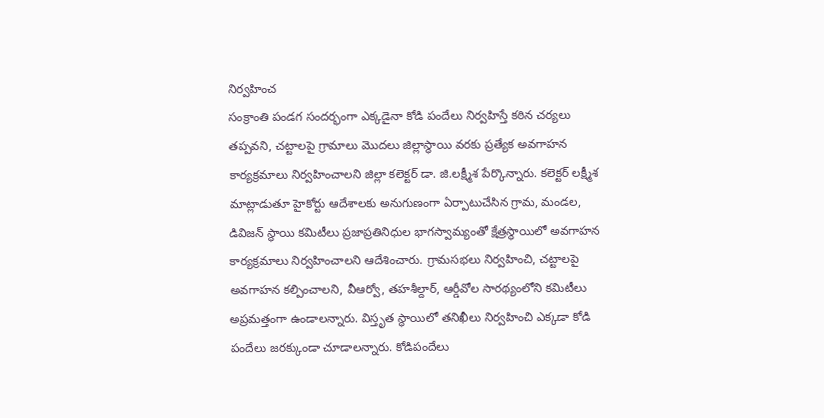నిర్వహించ
సంక్రాంతి పండగ సందర్భంగా ఎక్కడైనా కోడి పందేలు నిర్వహిస్తే కఠిన చర్యలు తప్పవని, చట్టాలపై గ్రామాలు మొదలు జిల్లాస్థాయి వరకు ప్రత్యేక అవగాహన కార్యక్రమాలు నిర్వహించాలని జిల్లా కలెక్టర్ డా. జి.లక్ష్మీశ పేర్కొన్నారు. కలెక్టర్ లక్ష్మీశ మాట్లాడుతూ హైకోర్టు ఆదేశాలకు అనుగుణంగా ఏర్పాటుచేసిన గ్రామ, మండల, డివిజన్ స్థాయి కమిటీలు ప్రజాప్రతినిధుల భాగస్వామ్యంతో క్షేత్రస్థాయిలో అవగాహన కార్యక్రమాలు నిర్వహించాలని ఆదేశించారు. గ్రామసభలు నిర్వహించి, చట్టాలపై అవగాహన కల్పించాలని, వీఆర్వో, తహశీల్దార్, ఆర్డీవోల సారథ్యంలోని కమిటీలు అప్రమత్తంగా ఉండాలన్నారు. విస్తృత స్థాయిలో తనిఖీలు నిర్వహించి ఎక్కడా కోడి పందేలు జరక్కుండా చూడాలన్నారు. కోడిపందేలు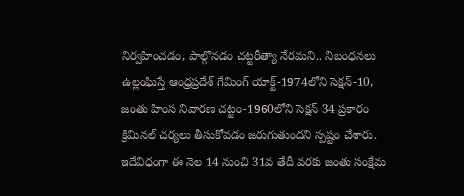నిర్వహించడం, పాల్గొనడం చట్టరీత్యా నేరమని.. నిబంధనలు ఉల్లంఘిస్తే ఆంధ్రప్రదేశ్ గేమింగ్ యాక్ట్-1974లోని సెక్షన్-10, జంతు హింస నివారణ చట్టం-1960లోని సెక్షన్ 34 ప్రకారం క్రిమినల్ చర్యలు తీసుకోవడం జరుగుతుందని స్పష్టం చేశారు. ఇదేవిధంగా ఈ నెల 14 నుంచి 31వ తేదీ వరకు జంతు సంక్షేమ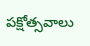పక్షోత్సవాలు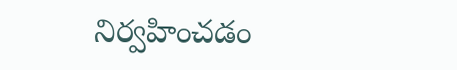నిర్వహించడం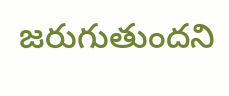జరుగుతుందని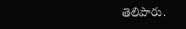తెలిపారు.